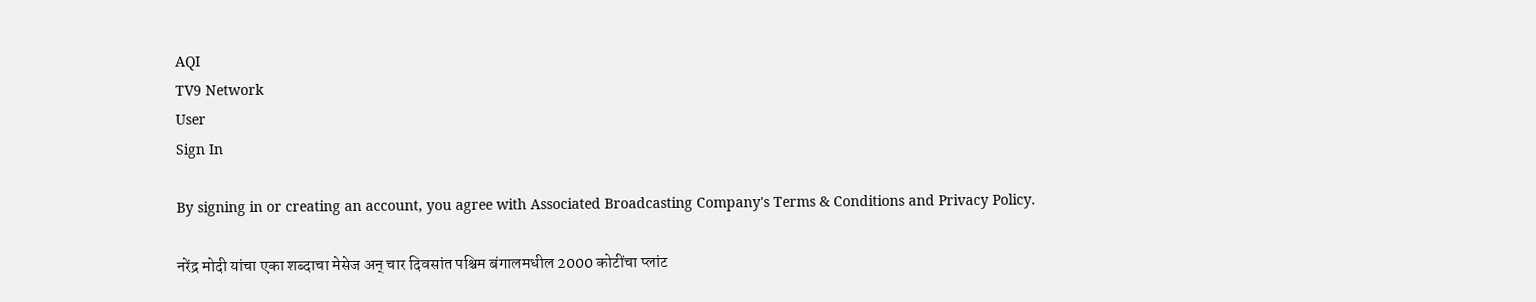AQI
TV9 Network
User
Sign In

By signing in or creating an account, you agree with Associated Broadcasting Company's Terms & Conditions and Privacy Policy.

नरेंद्र मोदी यांचा एका शब्दाचा मेसेज अन् चार दिवसांत पश्चिम बंगालमधील 2000 कोटींचा प्लांट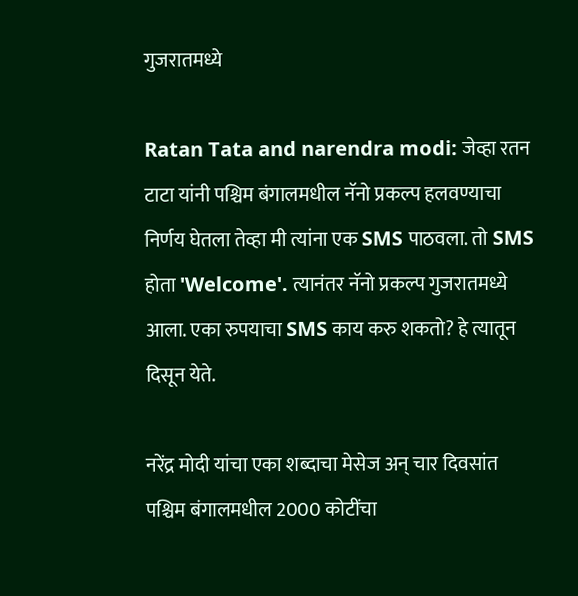गुजरातमध्ये

Ratan Tata and narendra modi: जेव्हा रतन टाटा यांनी पश्चिम बंगालमधील नॅनो प्रकल्प हलवण्याचा निर्णय घेतला तेव्हा मी त्यांना एक SMS पाठवला. तो SMS होता 'Welcome'. त्यानंतर नॅनो प्रकल्प गुजरातमध्ये आला. एका रुपयाचा SMS काय करु शकतो? हे त्यातून दिसून येते.

नरेंद्र मोदी यांचा एका शब्दाचा मेसेज अन् चार दिवसांत पश्चिम बंगालमधील 2000 कोटींचा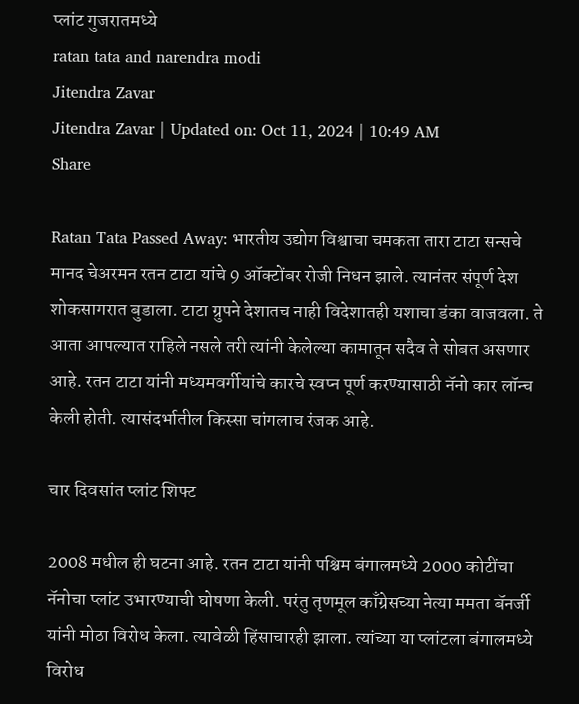प्लांट गुजरातमध्ये
ratan tata and narendra modi
Jitendra Zavar
Jitendra Zavar | Updated on: Oct 11, 2024 | 10:49 AM
Share

Ratan Tata Passed Away: भारतीय उद्योग विश्वाचा चमकता तारा टाटा सन्सचे मानद चेअरमन रतन टाटा यांचे 9 ऑक्टोंबर रोजी निधन झाले. त्यानंतर संपूर्ण देश शोकसागरात बुडाला. टाटा ग्रुपने देशातच नाही विदेशातही यशाचा डंका वाजवला. ते आता आपल्यात राहिले नसले तरी त्यांनी केलेल्या कामातून सदैव ते सोबत असणार आहे. रतन टाटा यांनी मध्यमवर्गीयांचे कारचे स्वप्न पूर्ण करण्यासाठी नॅनो कार लॉन्च केली होती. त्यासंदर्भातील किस्सा चांगलाच रंजक आहे.

चार दिवसांत प्लांट शिफ्ट

2008 मधील ही घटना आहे. रतन टाटा यांनी पश्चिम बंगालमध्ये 2000 कोटींचा नॅनोचा प्लांट उभारण्याची घोषणा केली. परंतु तृणमूल काँग्रेसच्या नेत्या ममता बॅनर्जी यांनी मोठा विरोध केला. त्यावेळी हिंसाचारही झाला. त्यांच्या या प्लांटला बंगालमध्ये विरोध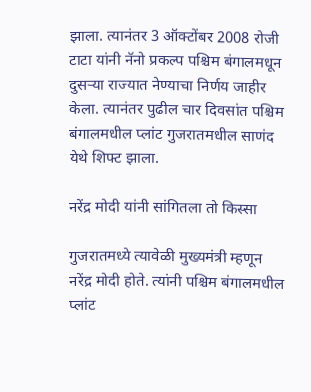झाला. त्यानंतर 3 ऑक्टोंबर 2008 रोजी टाटा यांनी नॅनो प्रकल्प पश्चिम बंगालमधून दुसऱ्या राज्यात नेण्याचा निर्णय जाहीर केला. त्यानंतर पुढील चार दिवसांत पश्चिम बंगालमधील प्लांट गुजरातमधील साणंद येथे शिफ्ट झाला.

नरेंद्र मोदी यांनी सांगितला तो किस्सा

गुजरातमध्ये त्यावेळी मुख्यमंत्री म्हणून नरेंद्र मोदी होते. त्यांनी पश्चिम बंगालमधील प्लांट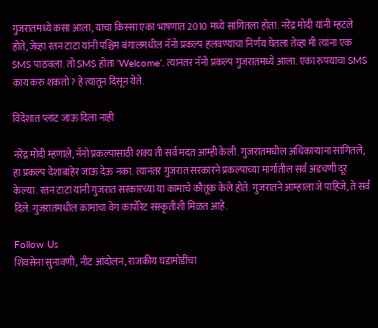गुजरातमध्ये कसा आला, याचा किस्सा एका भाषणात 2010 मध्ये सांगितला होता. नरेंद्र मोदी यांनी म्हटले होते, जेव्हा रतन टाटा यांनी पश्चिम बंगालमधील नॅनो प्रकल्प हलवण्याचा निर्णय घेतला तेव्हा मी त्यांना एक SMS पाठवला. तो SMS होता ‘Welcome’. त्यानंतर नॅनो प्रकल्प गुजरातमध्ये आला. एका रुपयाचा SMS काय करु शकतो? हे त्यातून दिसून येते.

विदेशात प्लांट जाऊ दिला नाही

नरेंद्र मोदी म्हणाले, नॅनो प्रकल्पासाठी शक्य ती सर्व मदत आम्ही केली. गुजरातमधील अधिकाऱ्यांना सांगितले, हा प्रकल्प देशाबाहेर जाऊ देऊ नका. त्यानंतर गुजरात सरकारने प्रकल्पाच्या मार्गातील सर्व अडचणी दूर केल्या. रतन टाटा यांनी गुजरात सरकारच्या या कामाचे कौतूक केले होते. गुजरातने आम्हाला जे पाहिजे, ते सर्व दिले. गुजरातमधील कामाचा वेग कार्पोरेट संस्कृतीशी मिळत आहे.

Follow Us
शिवसेना सुनावणी, नीट आंदोलन, राजकीय घडामोडींचा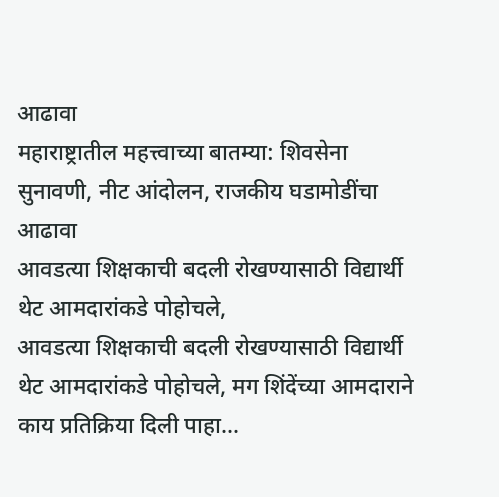आढावा
महाराष्ट्रातील महत्त्वाच्या बातम्या: शिवसेना सुनावणी, नीट आंदोलन, राजकीय घडामोडींचा आढावा
आवडत्या शिक्षकाची बदली रोखण्यासाठी विद्यार्थी थेट आमदारांकडे पोहोचले,
आवडत्या शिक्षकाची बदली रोखण्यासाठी विद्यार्थी थेट आमदारांकडे पोहोचले, मग शिंदेंच्या आमदाराने काय प्रतिक्रिया दिली पाहा...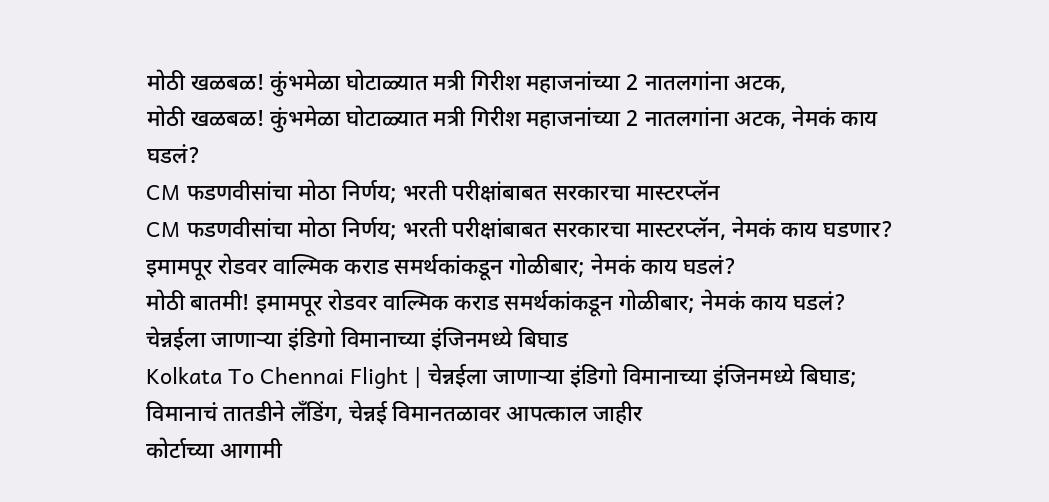मोठी खळबळ! कुंभमेळा घोटाळ्यात मत्री गिरीश महाजनांच्या 2 नातलगांना अटक,
मोठी खळबळ! कुंभमेळा घोटाळ्यात मत्री गिरीश महाजनांच्या 2 नातलगांना अटक, नेमकं काय घडलं?
CM फडणवीसांचा मोठा निर्णय; भरती परीक्षांबाबत सरकारचा मास्टरप्लॅन
CM फडणवीसांचा मोठा निर्णय; भरती परीक्षांबाबत सरकारचा मास्टरप्लॅन, नेमकं काय घडणार?
इमामपूर रोडवर वाल्मिक कराड समर्थकांकडून गोळीबार; नेमकं काय घडलं?
मोठी बातमी! इमामपूर रोडवर वाल्मिक कराड समर्थकांकडून गोळीबार; नेमकं काय घडलं?
चेन्नईला जाणाऱ्या इंडिगो विमानाच्या इंजिनमध्ये बिघाड
Kolkata To Chennai Flight | चेन्नईला जाणाऱ्या इंडिगो विमानाच्या इंजिनमध्ये बिघाड; विमानाचं तातडीने लँडिंग, चेन्नई विमानतळावर आपत्काल जाहीर
कोर्टाच्या आगामी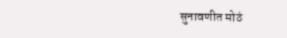सुनावणीत मोठं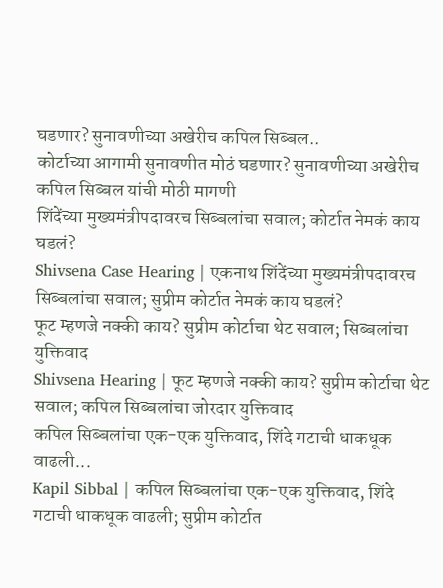घडणार? सुनावणीच्या अखेरीच कपिल सिब्बल..
कोर्टाच्या आगामी सुनावणीत मोठं घडणार? सुनावणीच्या अखेरीच कपिल सिब्बल यांची मोठी मागणी
शिंदेंच्या मुख्यमंत्रीपदावरच सिब्बलांचा सवाल; कोर्टात नेमकं काय घडलं?
Shivsena Case Hearing | एकनाथ शिंदेंच्या मुख्यमंत्रीपदावरच सिब्बलांचा सवाल; सुप्रीम कोर्टात नेमकं काय घडलं?
फूट म्हणजे नक्की काय? सुप्रीम कोर्टाचा थेट सवाल; सिब्बलांचा युक्तिवाद
Shivsena Hearing | फूट म्हणजे नक्की काय? सुप्रीम कोर्टाचा थेट सवाल; कपिल सिब्बलांचा जोरदार युक्तिवाद
कपिल सिब्बलांचा एक-एक युक्तिवाद, शिंदे गटाची धाकधूक वाढली...
Kapil Sibbal | कपिल सिब्बलांचा एक-एक युक्तिवाद, शिंदे गटाची धाकधूक वाढली; सुप्रीम कोर्टात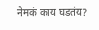नेमकं काय घडतंय?